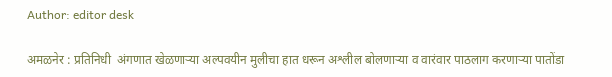Author: editor desk

अमळनेर : प्रतिनिधी  अंगणात खेळणाऱ्या अल्पवयीन मुलीचा हात धरून अश्लील बोलणाऱ्या व वारंवार पाठलाग करणाऱ्या पातोंडा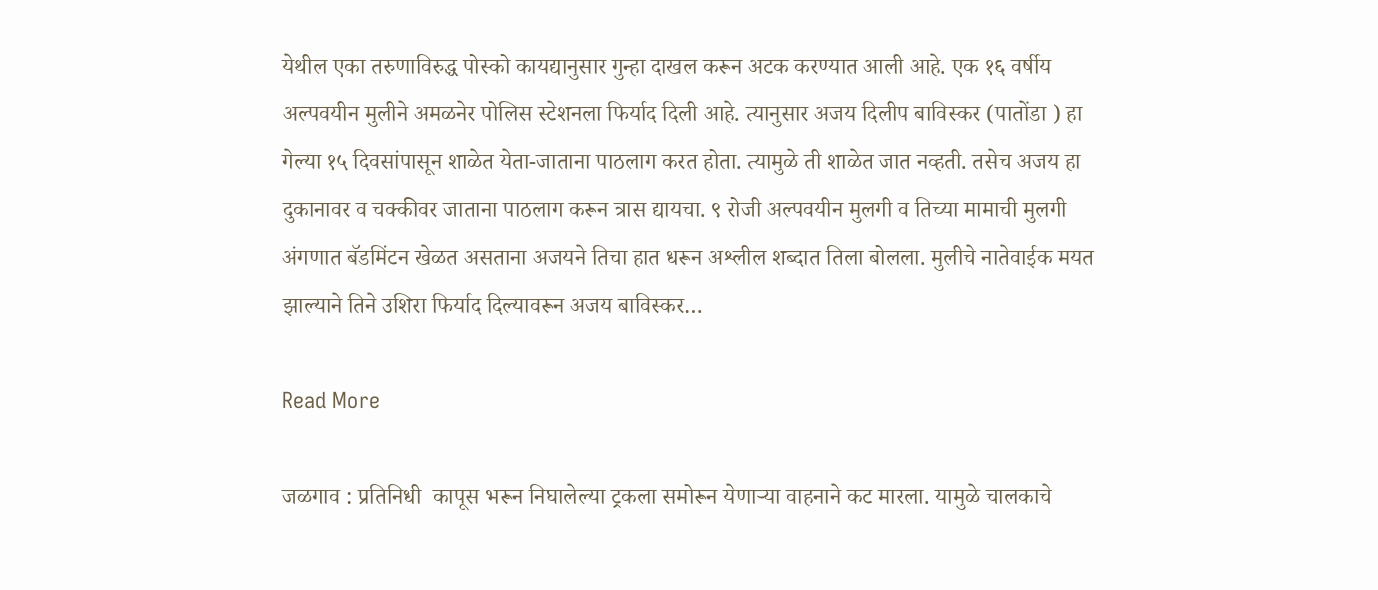येथील एका तरुणाविरुद्ध पोस्को कायद्यानुसार गुन्हा दाखल करून अटक करण्यात आली आहे. एक १६ वर्षीय अल्पवयीन मुलीने अमळनेर पोलिस स्टेशनला फिर्याद दिली आहे. त्यानुसार अजय दिलीप बाविस्कर (पातोंडा ) हा गेल्या १५ दिवसांपासून शाळेत येता-जाताना पाठलाग करत होता. त्यामुळे ती शाळेत जात नव्हती. तसेच अजय हा दुकानावर व चक्कीवर जाताना पाठलाग करून त्रास द्यायचा. ९ रोजी अल्पवयीन मुलगी व तिच्या मामाची मुलगी अंगणात बॅडमिंटन खेळत असताना अजयने तिचा हात धरून अश्लील शब्दात तिला बोलला. मुलीचे नातेवाईक मयत झाल्याने तिने उशिरा फिर्याद दिल्यावरून अजय बाविस्कर…

Read More

जळगाव : प्रतिनिधी  कापूस भरून निघालेल्या ट्रकला समोरून येणाऱ्या वाहनाने कट मारला. यामुळे चालकाचे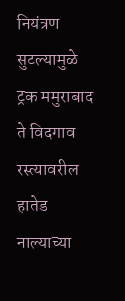नियंत्रण सुटल्यामुळे ट्रक ममुराबाद ते विदगाव रस्त्यावरील हातेड नाल्याच्या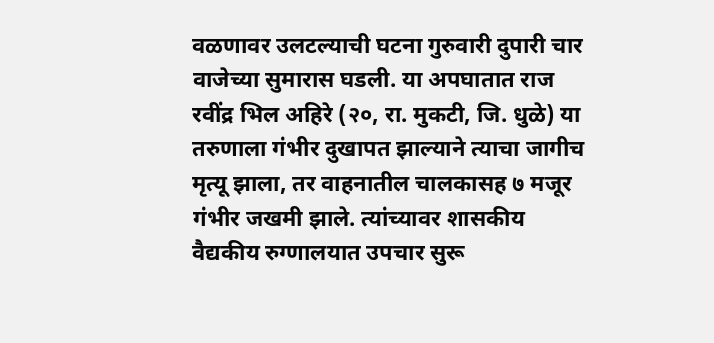वळणावर उलटल्याची घटना गुरुवारी दुपारी चार वाजेच्या सुमारास घडली. या अपघातात राज रवींद्र भिल अहिरे (२०, रा. मुकटी, जि. धुळे) या तरुणाला गंभीर दुखापत झाल्याने त्याचा जागीच मृत्यू झाला, तर वाहनातील चालकासह ७ मजूर गंभीर जखमी झाले. त्यांच्यावर शासकीय वैद्यकीय रुग्णालयात उपचार सुरू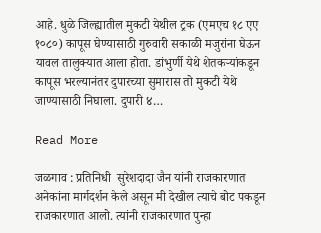आहे. धुळे जिल्ह्यातील मुकटी येथील ट्रक (एमएच १८ एए १०८०) कापूस घेण्यासाठी गुरुवारी सकाळी मजुरांना घेऊन यावल तालुक्यात आला होता. डांभुर्णी येथे शेतकऱ्यांकडून कापूस भरल्यानंतर दुपारच्या सुमारास तो मुकटी येथे जाण्यासाठी निघाला. दुपारी ४…

Read More

जळगाव : प्रतिनिधी  सुरेशदादा जैन यांनी राजकारणात अनेकांना मार्गदर्शन केले असून मी देखील त्याचे बोट पकडून राजकारणात आलो. त्‍यांनी राजकारणात पुन्हा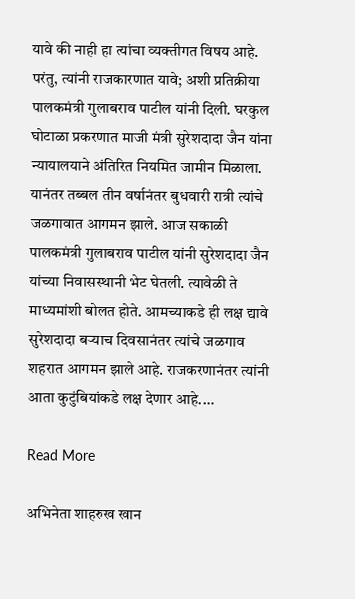यावे की नाही हा त्‍यांचा व्‍यक्‍तीगत विषय आहे. परंतु, त्यांनी राजकारणात यावे; अशी प्रतिक्रीया पालकमंत्री गुलाबराव पाटील यांनी दिली. घरकुल घोटाळा प्रकरणात माजी मंत्री सुरेशदादा जैन यांना न्यायालयाने अंतिरित नियमित जामीन मिळाला. यानंतर तब्बल तीन वर्षानंतर बुधवारी रात्री त्यांचे जळगावात आगमन झाले. आज सकाळी पालकमंत्री गुलाबराव पाटील यांनी सुरेशदादा जैन यांच्या निवासस्थानी भेट घेतली. त्यावेळी ते माध्यमांशी बोलत होते. आमच्याकडे ही लक्ष द्यावे सुरेशदादा बऱ्याच दिवसानंतर त्यांचे जळगाव शहरात आगमन झाले आहे. राजकरणानंतर त्यांनी आता कुटुंबियांकडे लक्ष देणार आहे.…

Read More

अभिनेता शाहरुख खान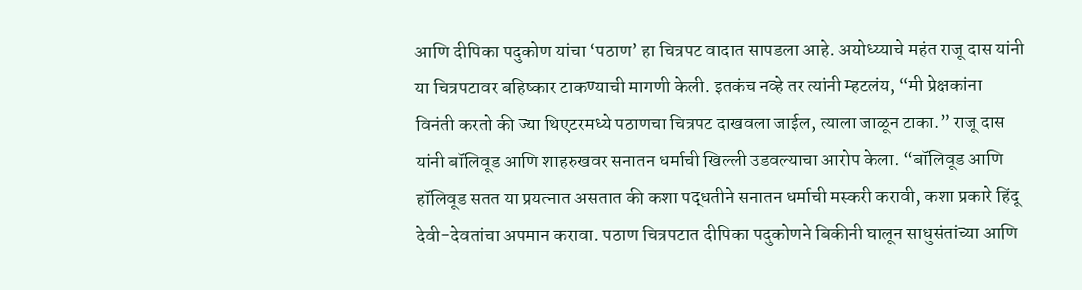आणि दीपिका पदुकोण यांचा ‘पठाण’ हा चित्रपट वादात सापडला आहे. अयोध्य्याचे महंत राजू दास यांनी या चित्रपटावर बहिष्कार टाकण्याची मागणी केली. इतकंच नव्हे तर त्यांनी म्हटलंय, “मी प्रेक्षकांना विनंती करतो की ज्या थिएटरमध्ये पठाणचा चित्रपट दाखवला जाईल, त्याला जाळून टाका.” राजू दास यांनी बॉलिवूड आणि शाहरुखवर सनातन धर्माची खिल्ली उडवल्याचा आरोप केला. “बॉलिवूड आणि हॉलिवूड सतत या प्रयत्नात असतात की कशा पद्धतीने सनातन धर्माची मस्करी करावी, कशा प्रकारे हिंदू देवी-देवतांचा अपमान करावा. पठाण चित्रपटात दीपिका पदुकोणने बिकीनी घालून साधुसंतांच्या आणि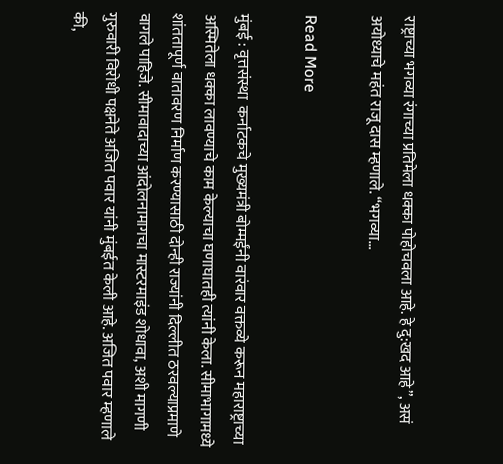राष्ट्राच्या भगव्या रंगाच्या प्रतिमेला धक्का पोहोचवला आहे. हे दु:खद आहे”, असं अयोध्याचे महंत राजू दास म्हणाले. “भगव्या…

Read More

मुंबई : वृत्तसंस्था  कर्नाटकचे मुख्यमंत्री बोम्मईंनी वारंवार वक्तव्ये करून महाराष्ट्राच्या अस्मितेला धक्का लावण्याचे काम केल्याचा घणाघातही त्यांनी केला. सीमाभागामध्ये शांततापूर्ण वातावरण निर्माण करण्यासाठी दोन्ही राज्यांनी दिल्लीत ठरवल्याप्रमाणे वागले पाहिजे. सीमावादाच्या आंदोलनामागचा मास्टरमाइंड शोधावा, अशी मागणी गुरुवारी विरोधी पक्षनेते अजित पवार यांनी मुंबईत केली आहे. अजित पवार म्हणाले की,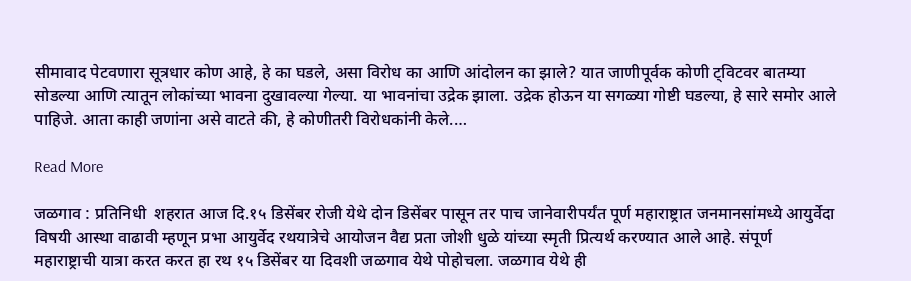सीमावाद पेटवणारा सूत्रधार कोण आहे, हे का घडले, असा विरोध का आणि आंदोलन का झाले? यात जाणीपूर्वक कोणी ट्विटवर बातम्या सोडल्या आणि त्यातून लोकांच्या भावना दुखावल्या गेल्या. या भावनांचा उद्रेक झाला. उद्रेक होऊन या सगळ्या गोष्टी घडल्या, हे सारे समोर आले पाहिजे. आता काही जणांना असे वाटते की, हे कोणीतरी विरोधकांनी केले.…

Read More

जळगाव : प्रतिनिधी  शहरात आज दि.१५ डिसेंबर रोजी येथे दोन डिसेंबर पासून तर पाच जानेवारीपर्यंत पूर्ण महाराष्ट्रात जनमानसांमध्ये आयुर्वेदा विषयी आस्था वाढावी म्हणून प्रभा आयुर्वेद रथयात्रेचे आयोजन वैद्य प्रता जोशी धुळे यांच्या स्मृती प्रित्यर्थ करण्यात आले आहे. संपूर्ण महाराष्ट्राची यात्रा करत करत हा रथ १५ डिसेंबर या दिवशी जळगाव येथे पोहोचला. जळगाव येथे ही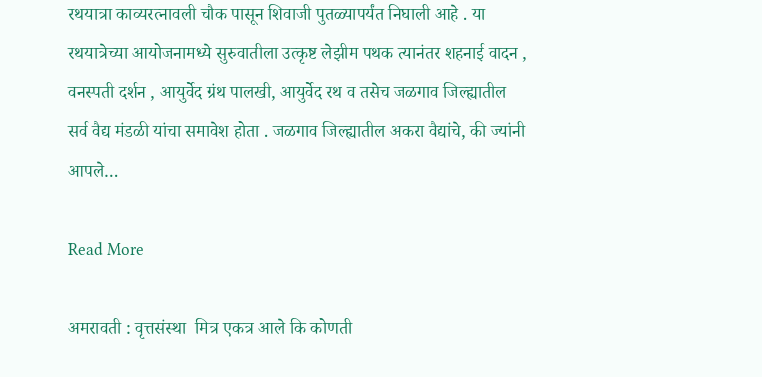रथयात्रा काव्यरत्नावली चौक पासून शिवाजी पुतळ्यापर्यंत निघाली आहे . या रथयात्रेच्या आयोजनामध्ये सुरुवातीला उत्कृष्ट लेझीम पथक त्यानंतर शहनाई वादन , वनस्पती दर्शन , आयुर्वेद ग्रंथ पालखी, आयुर्वेद रथ व तसेच जळगाव जिल्ह्यातील सर्व वैद्य मंडळी यांचा समावेश होता . जळगाव जिल्ह्यातील अकरा वैद्यांचे, की ज्यांनी आपले…

Read More

अमरावती : वृत्तसंस्था  मित्र एकत्र आले कि कोणती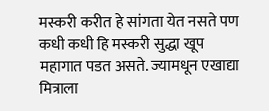मस्करी करीत हे सांगता येत नसते पण कधी कधी हि मस्करी सुद्धा खूप महागात पडत असते. ज्यामधून एखाद्या मित्राला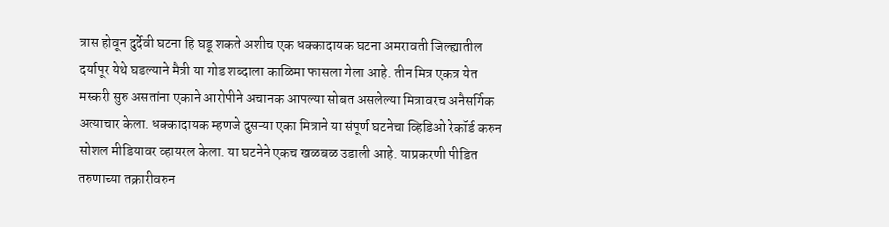त्रास होवून दुर्देवी घटना हि घडू शकते अशीच एक धक्कादायक घटना अमरावती जिल्ह्यातील दर्यापूर येथे घडल्याने मैत्री या गोड शब्दाला काळिमा फासला गेला आहे. तीन मित्र एकत्र येत मस्करी सुरु असतांना एकाने आरोपीने अचानक आपल्या सोबत असलेल्या मित्रावरच अनैसर्गिक अत्याचार केला. धक्कादायक म्हणजे दुसऱ्या एका मित्राने या संपूर्ण घटनेचा व्हिडिओ रेकॉर्ड करुन सोशल मीडियावर व्हायरल केला. या घटनेने एकच खळबळ उडाली आहे. याप्रकरणी पीडित तरुणाच्या तक्रारीवरुन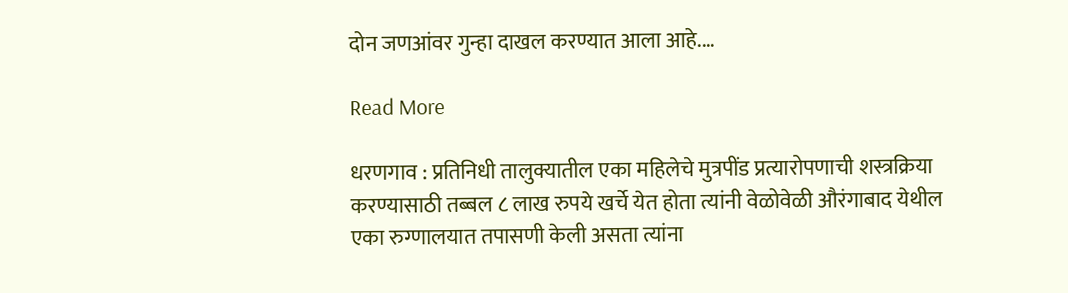दोन जणआंवर गुन्हा दाखल करण्यात आला आहे.…

Read More

धरणगाव : प्रतिनिधी तालुक्यातील एका महिलेचे मुत्रपींड प्रत्यारोपणाची शस्त्रक्रिया करण्यासाठी तब्बल ८ लाख रुपये खर्चे येत होता त्यांनी वेळोवेळी औरंगाबाद येथील एका रुग्णालयात तपासणी केली असता त्यांना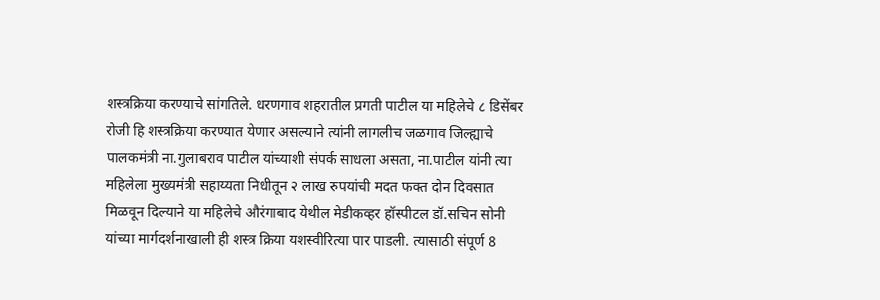शस्त्रक्रिया करण्याचे सांगतिले. धरणगाव शहरातील प्रगती पाटील या महिलेचे ८ डिसेंबर रोजी हि शस्त्रक्रिया करण्यात येणार असल्याने त्यांनी लागलीच जळगाव जिल्ह्याचे पालकमंत्री ना.गुलाबराव पाटील यांच्याशी संपर्क साधला असता, ना.पाटील यांनी त्या महिलेला मुख्यमंत्री सहाय्यता निधीतून २ लाख रुपयांची मदत फक्त दोन दिवसात मिळवून दिल्याने या महिलेचे औरंगाबाद येथील मेडीकव्हर हॉस्पीटल डॉ.सचिन सोनी यांच्या मार्गदर्शनाखाली ही शस्त्र क्रिया यशस्वीरित्या पार पाडली. त्यासाठी संपूर्ण 8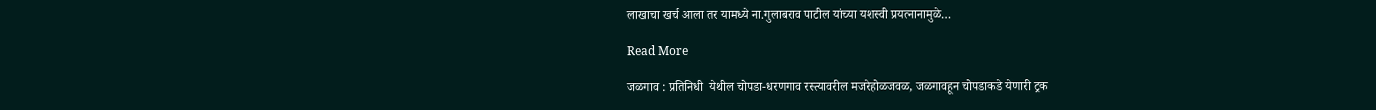लाखाचा खर्च आला तर यामध्ये ना.गुलाबराव पाटील यांच्या यशस्वी प्रयत्नानामुळे…

Read More

जळगाव : प्रतिनिधी  येथील चोपडा-धरणगाव रस्त्यावरील मजरेहोळजवळ, जळगावहून चोपडाकडे येणारी ट्रक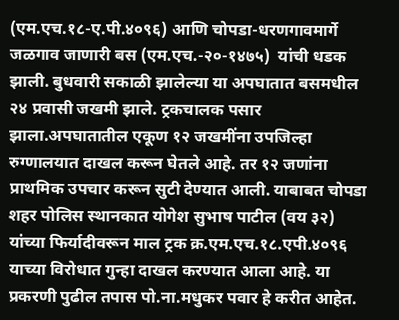(एम.एच.१८-ए.पी.४०९६) आणि चोपडा-धरणगावमार्गे जळगाव जाणारी बस (एम.एच.-२०-१४७५)  यांची धडक झाली. बुधवारी सकाळी झालेल्या या अपघातात बसमधील २४ प्रवासी जखमी झाले. ट्रकचालक पसार झाला.अपघातातील एकूण १२ जखमींना उपजिल्हा रुग्णालयात दाखल करून घेतले आहे. तर १२ जणांना प्राथमिक उपचार करून सुटी देण्यात आली. याबाबत चोपडा शहर पोलिस स्थानकात योगेश सुभाष पाटील (वय ३२) यांच्या फिर्यादीवरून माल ट्रक क्र.एम.एच.१८.एपी.४०९६ याच्या विरोधात गुन्हा दाखल करण्यात आला आहे. या प्रकरणी पुढील तपास पो.ना.मधुकर पवार हे करीत आहेत.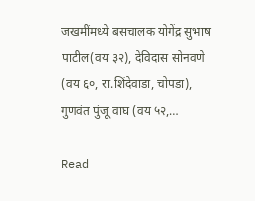जखमींमध्ये बसचालक योगेंद्र सुभाष पाटील(वय ३२), देविदास सोनवणे (वय ६०, रा.शिंदेवाडा, चोपडा), गुणवंत पुंजू वाघ (वय ५२,…

Read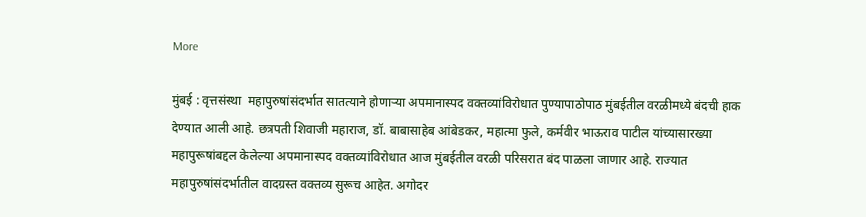More

मुंबई : वृत्तसंस्था  महापुरुषांसंदर्भात सातत्याने होणाऱ्या अपमानास्पद वक्तव्यांविरोधात पुण्यापाठोपाठ मुंबईतील वरळीमध्ये बंदची हाक देण्यात आली आहे. छत्रपती शिवाजी महाराज, डॉ. बाबासाहेब आंबेडकर, महात्मा फुले, कर्मवीर भाऊराव पाटील यांच्यासारख्या महापुरूषांबद्दल केलेल्या अपमानास्पद वक्तव्यांविरोधात आज मुंबईतील वरळी परिसरात बंद पाळला जाणार आहे. राज्यात महापुरुषांसंदर्भातील वादग्रस्त वक्तव्य सुरूच आहेत. अगोदर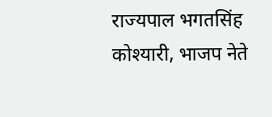राज्यपाल भगतसिंह कोश्यारी, भाजप नेते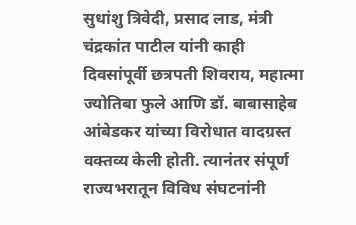सुधांशु त्रिवेदी, प्रसाद लाड, मंत्री चंद्रकांत पाटील यांनी काही दिवसांपूर्वी छत्रपती शिवराय, महात्मा ज्योतिबा फुले आणि डॉ. बाबासाहेब आंबेडकर यांच्या विरोधात वादग्रस्त वक्तव्य केली होती. त्यानंतर संपूर्ण राज्यभरातून विविध संघटनांनी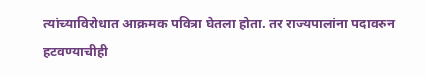त्यांच्याविरोधात आक्रमक पवित्रा घेतला होता. तर राज्यपालांना पदावरुन हटवण्याचीही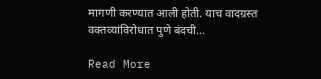मागणी करण्यात आली होती. याच वादग्रस्त वक्तव्यांविरोधात पुणे बंदची…

Read More